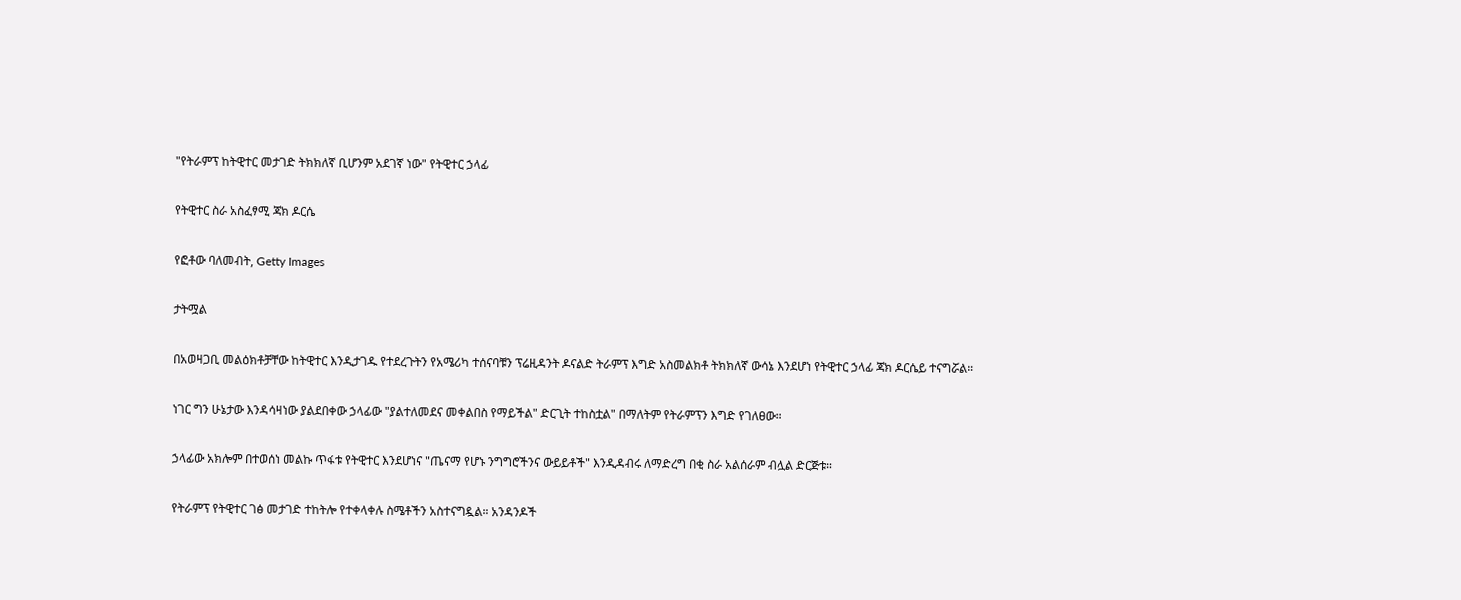"የትራምፕ ከትዊተር መታገድ ትክክለኛ ቢሆንም አደገኛ ነው" የትዊተር ኃላፊ

የትዊተር ስራ አስፈፃሚ ጃክ ዶርሴ

የፎቶው ባለመብት, Getty Images

ታትሟል

በአወዛጋቢ መልዕክቶቻቸው ከትዊተር እንዲታገዱ የተደረጉትን የአሜሪካ ተሰናባቹን ፕሬዚዳንት ዶናልድ ትራምፕ እግድ አስመልክቶ ትክክለኛ ውሳኔ እንደሆነ የትዊተር ኃላፊ ጃክ ዶርሴይ ተናግሯል።

ነገር ግን ሁኔታው እንዳሳዛነው ያልደበቀው ኃላፊው "ያልተለመደና መቀልበስ የማይችል" ድርጊት ተከስቷል" በማለትም የትራምፕን እግድ የገለፀው።

ኃላፊው አክሎም በተወሰነ መልኩ ጥፋቱ የትዊተር እንደሆነና "ጤናማ የሆኑ ንግግሮችንና ውይይቶች" እንዲዳብሩ ለማድረግ በቂ ስራ አልሰራም ብሏል ድርጅቱ።

የትራምፕ የትዊተር ገፅ መታገድ ተከትሎ የተቀላቀሉ ስሜቶችን አስተናግዷል። አንዳንዶች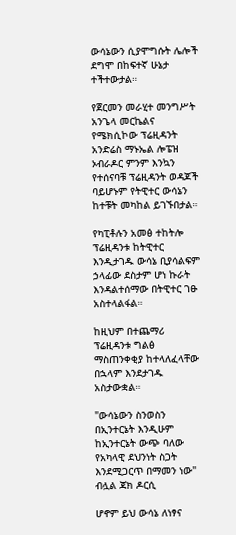ውሳኔውን ሲያሞግሱት ሌሎች ደግሞ በከፍተኛ ሁኔታ ተችተውታል።

የጀርመን መራሂተ መንግሥት አንጌላ መርኬልና የሜክሲኮው ፕሬዚዳንት አንድሬስ ማኑኤል ሎፔዝ ኦብራዶር ምንም እንኳን የተሰናባቹ ፕሬዚዳንት ወዳጆች ባይሆኑም የትዊተር ውሳኔን ከተቹት መካከል ይገኙበታል።

የካፒቶሉን አመፅ ተከትሎ ፕሬዚዳንቱ ከትዊተር እንዲታገዱ ውሳኔ ቢያሳልፍም ኃላፊው ደስታም ሆነ ኩራት እንዳልተሰማው በትዊተር ገፁ አስተላልፋል።

ከዚህም በተጨማሪ ፕሬዚዳንቱ ግልፅ ማስጠንቀቂያ ከተላለፈላቸው በኋላም እንደታገዱ አስታውቋል።

"ውሳኔውን ስንወስን በኢንተርኔት እንዲሁም ከኢንተርኔት ውጭ ባለው የአካላዊ ደህንነት ስጋት እንደሚጋርጥ በማመን ነው" ብሏል ጃክ ዶርሲ

ሆኖም ይህ ውሳኔ ለነፃና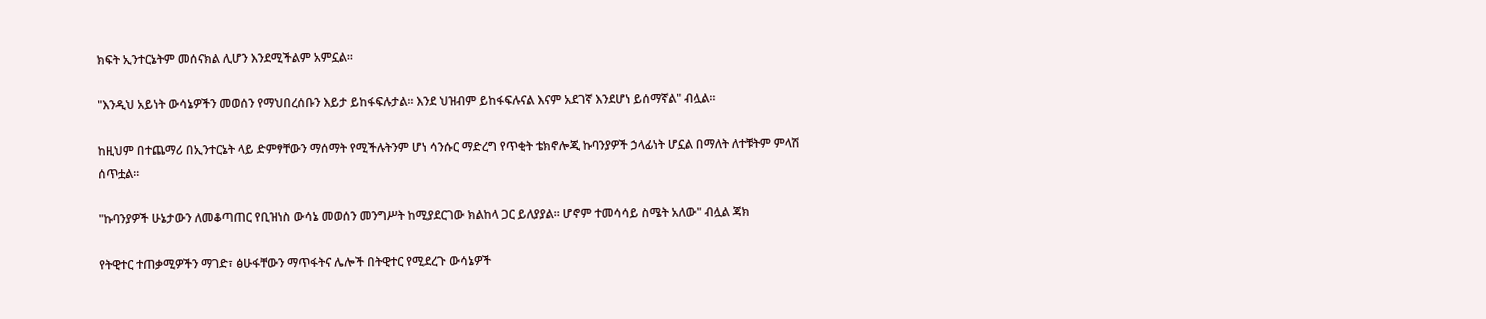ክፍት ኢንተርኔትም መሰናክል ሊሆን እንደሚችልም አምኗል።

"እንዲህ አይነት ውሳኔዎችን መወሰን የማህበረሰቡን እይታ ይከፋፍሉታል። እንደ ህዝብም ይከፋፍሉናል እናም አደገኛ እንደሆነ ይሰማኛል" ብሏል።

ከዚህም በተጨማሪ በኢንተርኔት ላይ ድምፃቸውን ማሰማት የሚችሉትንም ሆነ ሳንሱር ማድረግ የጥቂት ቴክኖሎጂ ኩባንያዎች ኃላፊነት ሆኗል በማለት ለተቹትም ምላሽ ሰጥቷል።

"ኩባንያዎች ሁኔታውን ለመቆጣጠር የቢዝነስ ውሳኔ መወሰን መንግሥት ከሚያደርገው ክልከላ ጋር ይለያያል። ሆኖም ተመሳሳይ ስሜት አለው" ብሏል ጃክ

የትዊተር ተጠቃሚዎችን ማገድ፣ ፅሁፋቸውን ማጥፋትና ሌሎች በትዊተር የሚደረጉ ውሳኔዎች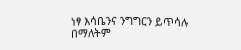ነፃ እሳቤንና ንግግርን ይጥሳሉ በማለትም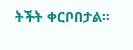ትችት ቀርቦበታል።